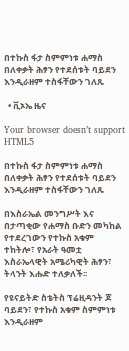በተኩስ ፋታ ስምምነቱ ሐማስ በለቀቃት ሕፃን የተደሰቱት ባይደን እንዲራዘም ተስፋቸውን ገለጹ

  • ቪኦኤ ዜና

Your browser doesn’t support HTML5

በተኩስ ፋታ ስምምነቱ ሐማስ በለቀቃት ሕፃን የተደሰቱት ባይደን እንዲራዘም ተስፋቸውን ገለጹ

በእስራኤል መንግሥት እና በታጣቂው የሐማስ ቡድን መካከል የተደረገውን የተኩስ አቁም ተከትሎ፣ የአራት ዓመቷ እስራኤላዊት አሜሪካዊት ሕፃን፣ ትላንት እሑድ ተለቃለች፡፡

የዩናይትድ ስቴትስ ፕሬዚዳንት ጆ ባይደን፣ የተኩስ አቁም ስምምነቱ እንዲራዘም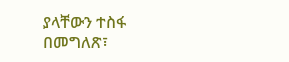ያላቸውን ተስፋ በመግለጽ፣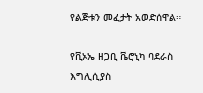የልጅቱን መፈታት አወድሰዋል።

የቪኦኤ ዘጋቢ ቬሮኒካ ባደራስ እግሊሲያስ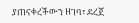ያጠናቀረችውን ዘገባ፣ ደረጀ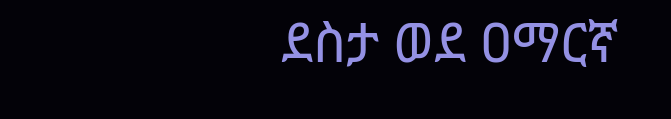ደስታ ወደ ዐማርኛ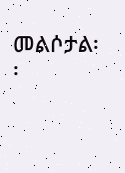መልሶታል፡፡